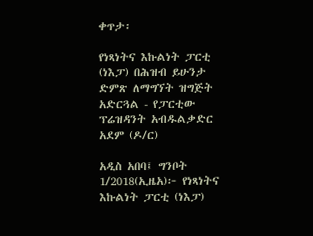ቀጥታ፡

የነጻነትና እኩልነት ፓርቲ (ነእፓ) በሕዝብ ይሁንታ ድምጽ ለማግኘት ዝግጅት አድርጓል - የፓርቲው ፕሬዝዳንት አብዱልቃድር አደም (ዶ/ር)

አዲስ አበባ፤ ግንቦት 1/2018(ኢዜአ)፦ የነጻነትና እኩልነት ፓርቲ (ነእፓ)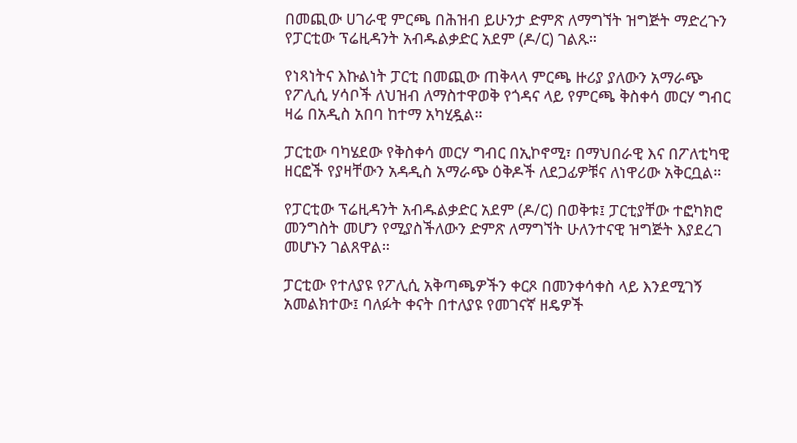በመጪው ሀገራዊ ምርጫ በሕዝብ ይሁንታ ድምጽ ለማግኘት ዝግጅት ማድረጉን የፓርቲው ፕሬዚዳንት አብዱልቃድር አደም (ዶ/ር) ገልጹ።

የነጻነትና እኩልነት ፓርቲ በመጪው ጠቅላላ ምርጫ ዙሪያ ያለውን አማራጭ የፖሊሲ ሃሳቦች ለህዝብ ለማስተዋወቅ የጎዳና ላይ የምርጫ ቅስቀሳ መርሃ ግብር ዛሬ በአዲስ አበባ ከተማ አካሂዷል።

ፓርቲው ባካሄደው የቅስቀሳ መርሃ ግብር በኢኮኖሚ፣ በማህበራዊ እና በፖለቲካዊ ዘርፎች የያዛቸውን አዳዲስ አማራጭ ዕቅዶች ለደጋፊዎቹና ለነዋሪው አቅርቧል።

የፓርቲው ፕሬዚዳንት አብዱልቃድር አደም (ዶ/ር) በወቅቱ፤ ፓርቲያቸው ተፎካክሮ መንግስት መሆን የሚያስችለውን ድምጽ ለማግኘት ሁለንተናዊ ዝግጅት እያደረገ መሆኑን ገልጸዋል።

ፓርቲው የተለያዩ የፖሊሲ አቅጣጫዎችን ቀርጾ በመንቀሳቀስ ላይ እንደሚገኝ አመልክተው፤ ባለፉት ቀናት በተለያዩ የመገናኛ ዘዴዎች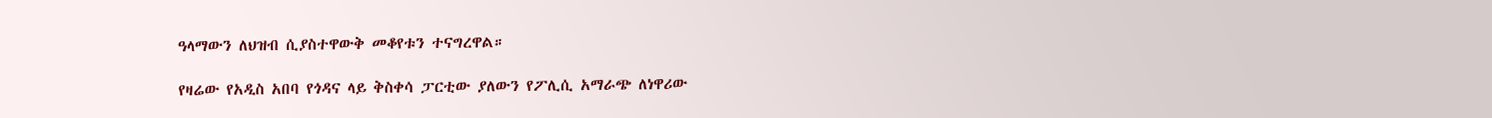ዓላማውን ለህዝብ ሲያስተዋውቅ መቆየቱን ተናግረዋል።

የዛሬው የአዲስ አበባ የጎዳና ላይ ቅስቀሳ ፓርቲው ያለውን የፖሊሲ አማራጭ ለነዋሪው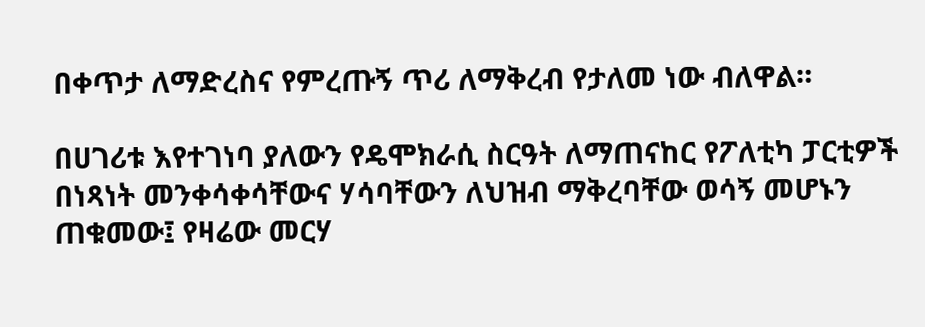በቀጥታ ለማድረስና የምረጡኝ ጥሪ ለማቅረብ የታለመ ነው ብለዋል።

በሀገሪቱ እየተገነባ ያለውን የዴሞክራሲ ስርዓት ለማጠናከር የፖለቲካ ፓርቲዎች በነጻነት መንቀሳቀሳቸውና ሃሳባቸውን ለህዝብ ማቅረባቸው ወሳኝ መሆኑን ጠቁመው፤ የዛሬው መርሃ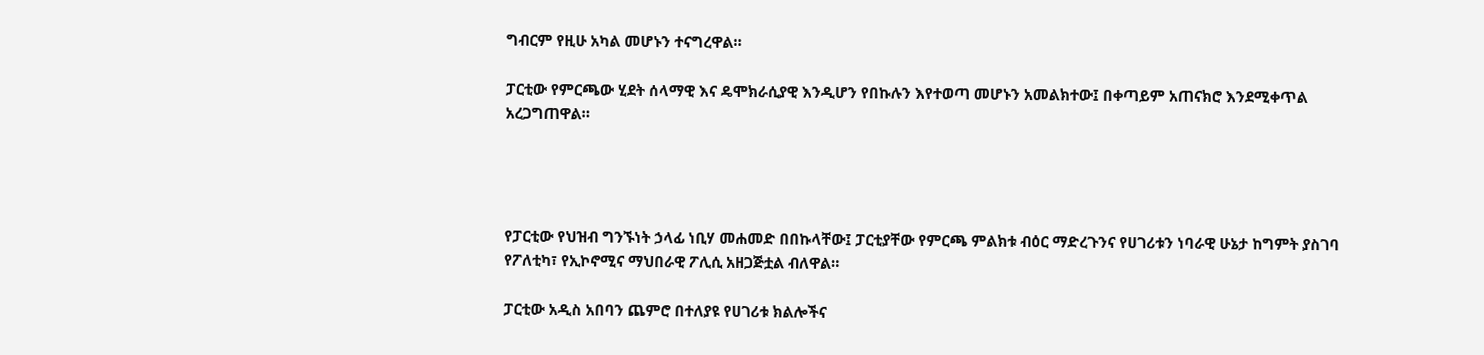ግብርም የዚሁ አካል መሆኑን ተናግረዋል።

ፓርቲው የምርጫው ሂደት ሰላማዊ እና ዴሞክራሲያዊ እንዲሆን የበኩሉን እየተወጣ መሆኑን አመልክተው፤ በቀጣይም አጠናክሮ እንደሚቀጥል አረጋግጠዋል።




የፓርቲው የህዝብ ግንኙነት ኃላፊ ነቢሃ መሐመድ በበኩላቸው፤ ፓርቲያቸው የምርጫ ምልክቱ ብዕር ማድረጉንና የሀገሪቱን ነባራዊ ሁኔታ ከግምት ያስገባ የፖለቲካ፣ የኢኮኖሚና ማህበራዊ ፖሊሲ አዘጋጅቷል ብለዋል።

ፓርቲው አዲስ አበባን ጨምሮ በተለያዩ የሀገሪቱ ክልሎችና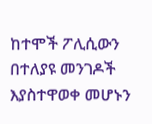ከተሞች ፖሊሲውን በተለያዩ መንገዶች እያስተዋወቀ መሆኑን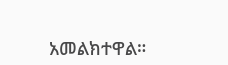አመልክተዋል።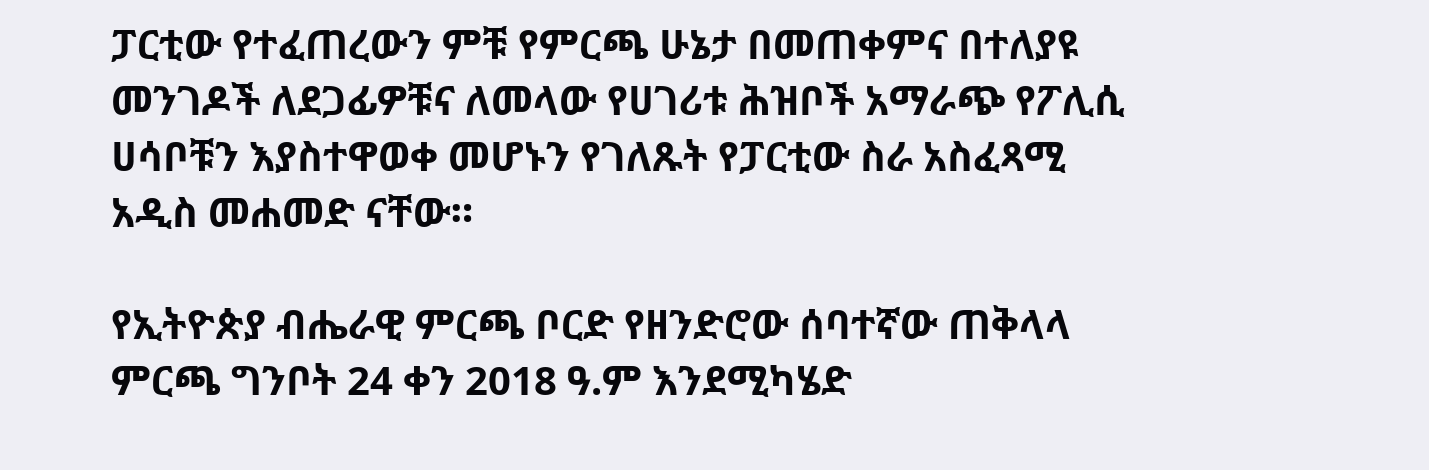ፓርቲው የተፈጠረውን ምቹ የምርጫ ሁኔታ በመጠቀምና በተለያዩ መንገዶች ለደጋፊዎቹና ለመላው የሀገሪቱ ሕዝቦች አማራጭ የፖሊሲ ሀሳቦቹን እያስተዋወቀ መሆኑን የገለጹት የፓርቲው ስራ አስፈጻሚ አዲስ መሐመድ ናቸው።

የኢትዮጵያ ብሔራዊ ምርጫ ቦርድ የዘንድሮው ሰባተኛው ጠቅላላ ምርጫ ግንቦት 24 ቀን 2018 ዓ.ም እንደሚካሄድ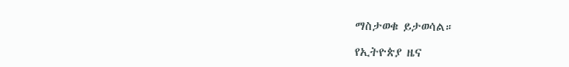ማስታወቁ ይታወሳል።

የኢትዮጵያ ዜና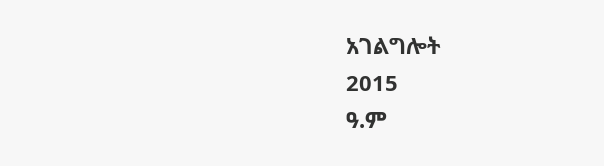አገልግሎት
2015
ዓ.ም